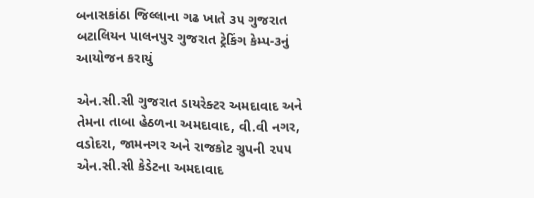બનાસકાંઠા જિલ્લાના ગઢ ખાતે ૩૫ ગુજરાત બટાલિયન પાલનપુર ગુજરાત ટ્રેકિંગ કેમ્પ-૩નું આયોજન કરાયું

એન.સી.સી ગુજરાત ડાયરેક્ટર અમદાવાદ અને તેમના તાબા હેઠળના અમદાવાદ, વી.વી નગર, વડોદરા, જામનગર અને રાજકોટ ગ્રુપની ૨૫૫ એન.સી.સી કેડેટના અમદાવાદ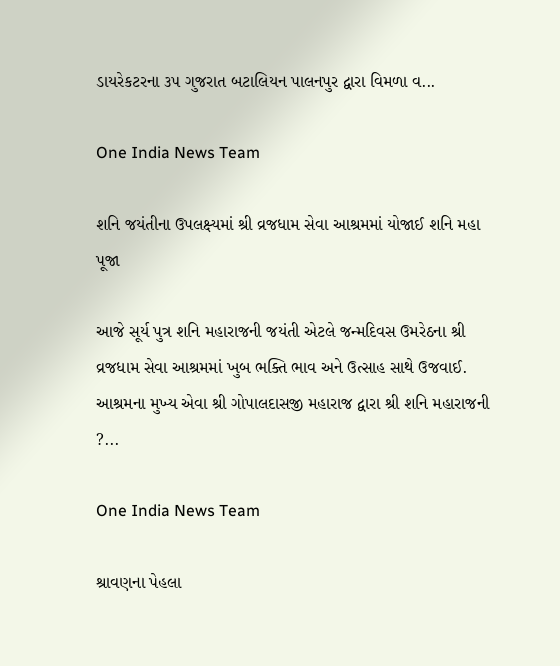ડાયરેકટરના ૩૫ ગુજરાત બટાલિયન પાલનપુર દ્વારા વિમળા વ...

One India News Team

શનિ જયંતીના ઉપલક્ષ્યમાં શ્રી વ્રજધામ સેવા આશ્રમમાં યોજાઈ શનિ મહા પૂજા

આજે સૂર્ય પુત્ર શનિ મહારાજની જયંતી એટલે જન્મદિવસ ઉમરેઠના શ્રી વ્રજધામ સેવા આશ્રમમાં ખુબ ભક્તિ ભાવ અને ઉત્સાહ સાથે ઉજવાઈ. આશ્રમના મુખ્ય એવા શ્રી ગોપાલદાસજી મહારાજ દ્વારા શ્રી શનિ મહારાજની ?...

One India News Team

શ્રાવણના પેહલા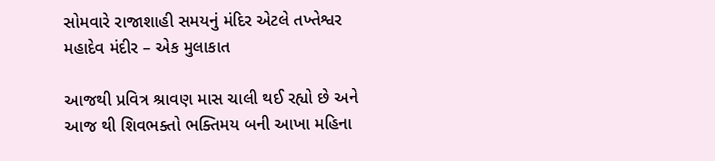સોમવારે રાજાશાહી સમયનું મંદિર એટલે તખ્તેશ્વર મહાદેવ મંદીર – એક મુલાકાત

આજથી પ્રવિત્ર શ્રાવણ માસ ચાલી થઈ રહ્યો છે અને આજ થી શિવભક્તો ભક્તિમય બની આખા મહિના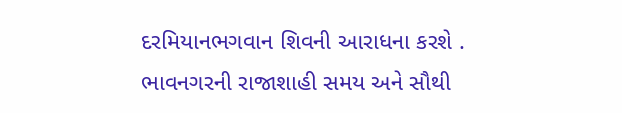દરમિયાનભગવાન શિવની આરાધના કરશે . ભાવનગરની રાજાશાહી સમય અને સૌથી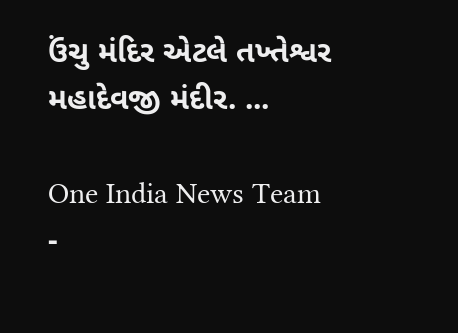ઉંચુ મંદિર એટલે તખ્તેશ્વર મહાદેવજી મંદીર. ...

One India News Team
-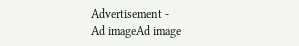Advertisement -
Ad imageAd image